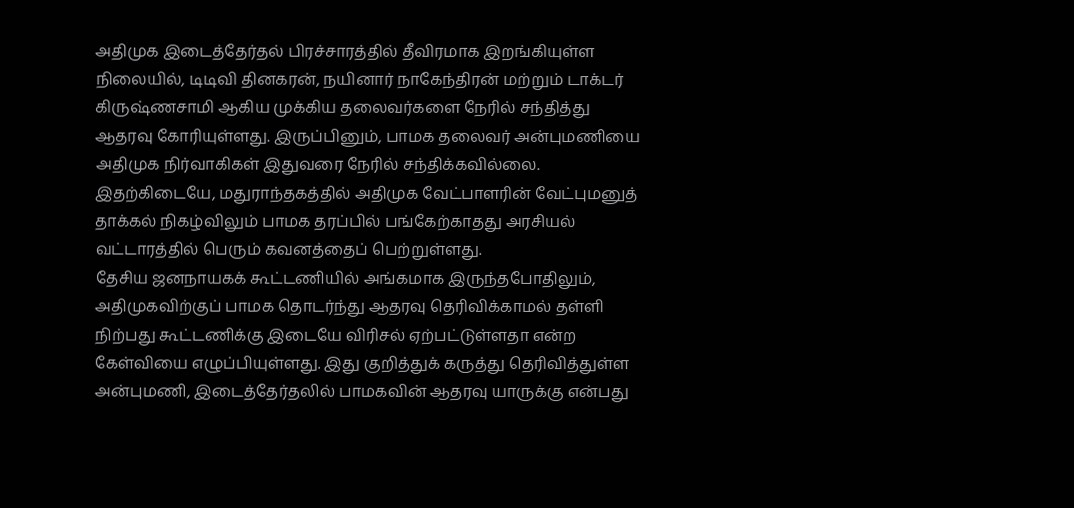அதிமுக இடைத்தேர்தல் பிரச்சாரத்தில் தீவிரமாக இறங்கியுள்ள நிலையில், டிடிவி தினகரன், நயினார் நாகேந்திரன் மற்றும் டாக்டர் கிருஷ்ணசாமி ஆகிய முக்கிய தலைவர்களை நேரில் சந்தித்து ஆதரவு கோரியுள்ளது. இருப்பினும், பாமக தலைவர் அன்புமணியை அதிமுக நிர்வாகிகள் இதுவரை நேரில் சந்திக்கவில்லை. இதற்கிடையே, மதுராந்தகத்தில் அதிமுக வேட்பாளரின் வேட்புமனுத் தாக்கல் நிகழ்விலும் பாமக தரப்பில் பங்கேற்காதது அரசியல் வட்டாரத்தில் பெரும் கவனத்தைப் பெற்றுள்ளது.
தேசிய ஜனநாயகக் கூட்டணியில் அங்கமாக இருந்தபோதிலும், அதிமுகவிற்குப் பாமக தொடர்ந்து ஆதரவு தெரிவிக்காமல் தள்ளி நிற்பது கூட்டணிக்கு இடையே விரிசல் ஏற்பட்டுள்ளதா என்ற கேள்வியை எழுப்பியுள்ளது. இது குறித்துக் கருத்து தெரிவித்துள்ள அன்புமணி, இடைத்தேர்தலில் பாமகவின் ஆதரவு யாருக்கு என்பது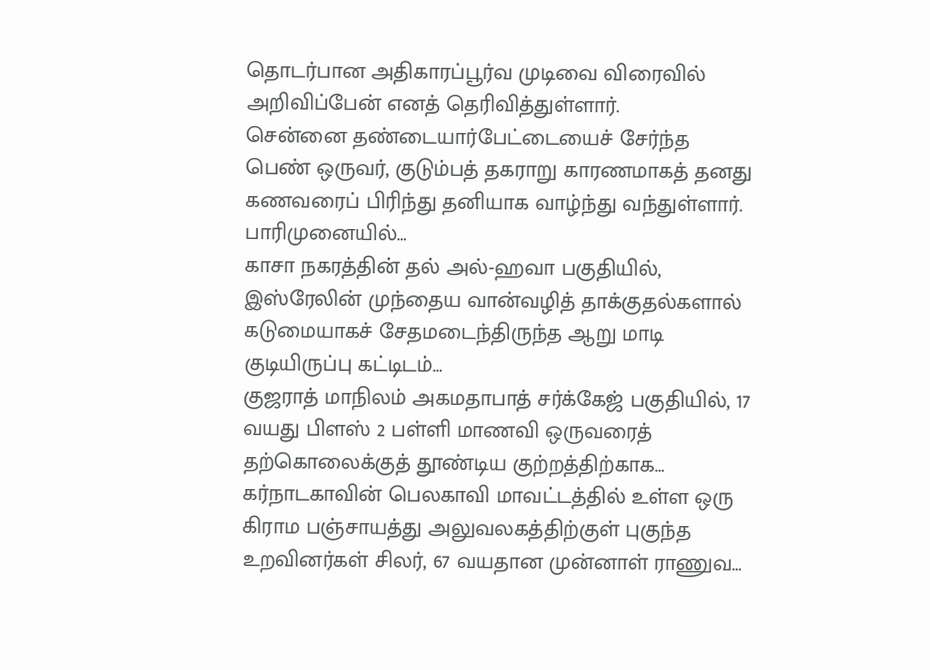தொடர்பான அதிகாரப்பூர்வ முடிவை விரைவில் அறிவிப்பேன் எனத் தெரிவித்துள்ளார்.
சென்னை தண்டையார்பேட்டையைச் சேர்ந்த பெண் ஒருவர், குடும்பத் தகராறு காரணமாகத் தனது கணவரைப் பிரிந்து தனியாக வாழ்ந்து வந்துள்ளார். பாரிமுனையில்…
காசா நகரத்தின் தல் அல்-ஹவா பகுதியில், இஸ்ரேலின் முந்தைய வான்வழித் தாக்குதல்களால் கடுமையாகச் சேதமடைந்திருந்த ஆறு மாடி குடியிருப்பு கட்டிடம்…
குஜராத் மாநிலம் அகமதாபாத் சர்க்கேஜ் பகுதியில், 17 வயது பிளஸ் 2 பள்ளி மாணவி ஒருவரைத் தற்கொலைக்குத் தூண்டிய குற்றத்திற்காக…
கர்நாடகாவின் பெலகாவி மாவட்டத்தில் உள்ள ஒரு கிராம பஞ்சாயத்து அலுவலகத்திற்குள் புகுந்த உறவினர்கள் சிலர், 67 வயதான முன்னாள் ராணுவ…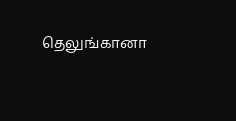தெலுங்கானா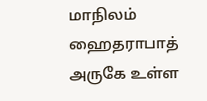மாநிலம் ஹைதராபாத் அருகே உள்ள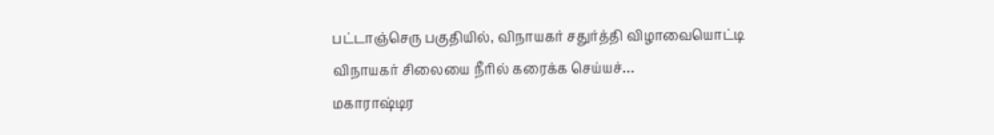பட்டாஞ்செரு பகுதியில், விநாயகர் சதுர்த்தி விழாவையொட்டி விநாயகர் சிலையை நீரில் கரைக்க செய்யச்…
மகாராஷ்டிர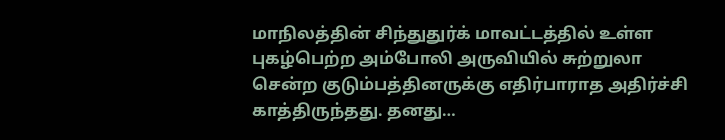மாநிலத்தின் சிந்துதுர்க் மாவட்டத்தில் உள்ள புகழ்பெற்ற அம்போலி அருவியில் சுற்றுலா சென்ற குடும்பத்தினருக்கு எதிர்பாராத அதிர்ச்சி காத்திருந்தது. தனது…